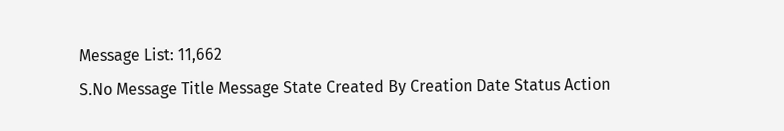Message List: 11,662
S.No Message Title Message State Created By Creation Date Status Action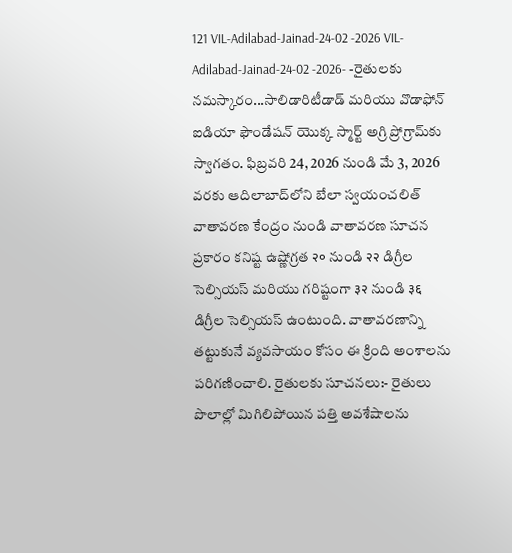121 VIL-Adilabad-Jainad-24-02 -2026 VIL-Adilabad-Jainad-24-02 -2026- -రైతులకు నమస్కారం...సాలిడారిటీడాడ్ మరియు వొడాఫోన్ ఐడియా ఫౌండేషన్ యొక్క స్మార్ట్ అగ్రి ప్రోగ్రామ్‌కు స్వాగతం. ఫిబ్రవరి 24, 2026 నుండి మే 3, 2026 వరకు ఆదిలాబాద్‌లోని బేలా స్వయంచలిత్ వాతావరణ కేంద్రం నుండి వాతావరణ సూచన ప్రకారం కనిష్ట ఉష్ణోగ్రత २० నుండి २२ డిగ్రీల సెల్సియస్ మరియు గరిష్టంగా ३२ నుండి ३६ డిగ్రీల సెల్సియస్ ఉంటుంది. వాతావరణాన్ని తట్టుకునే వ్యవసాయం కోసం ఈ క్రింది అంశాలను పరిగణించాలి. రైతులకు సూచనలు:- రైతులు పొలాల్లో మిగిలిపోయిన పత్తి అవశేషాలను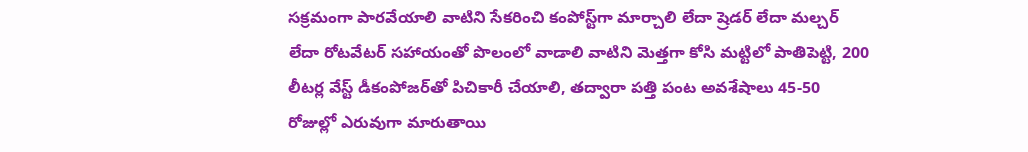సక్రమంగా పారవేయాలి వాటిని సేకరించి కంపోస్ట్‌గా మార్చాలి లేదా ష్రెడర్ లేదా మల్చర్ లేదా రోటవేటర్ సహాయంతో పొలంలో వాడాలి వాటిని మెత్తగా కోసి మట్టిలో పాతిపెట్టి, 200 లీటర్ల వేస్ట్ డీకంపోజర్‌తో పిచికారీ చేయాలి, తద్వారా పత్తి పంట అవశేషాలు 45-50 రోజుల్లో ఎరువుగా మారుతాయి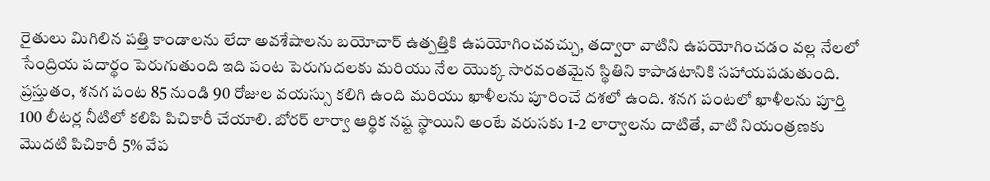రైతులు మిగిలిన పత్తి కాండాలను లేదా అవశేషాలను బయోచార్ ఉత్పత్తికి ఉపయోగించవచ్చు, తద్వారా వాటిని ఉపయోగించడం వల్ల నేలలో సేంద్రియ పదార్థం పెరుగుతుంది ఇది పంట పెరుగుదలకు మరియు నేల యొక్క సారవంతమైన స్థితిని కాపాడటానికి సహాయపడుతుంది. ప్రస్తుతం, శనగ పంట 85 నుండి 90 రోజుల వయస్సు కలిగి ఉంది మరియు ఖాళీలను పూరించే దశలో ఉంది. శనగ పంటలో ఖాళీలను పూర్తి 100 లీటర్ల నీటిలో కలిపి పిచికారీ చేయాలి. బోరర్ లార్వా ఆర్థిక నష్ట స్థాయిని అంటే వరుసకు 1-2 లార్వాలను దాటితే, వాటి నియంత్రణకు మొదటి పిచికారీ 5% వేప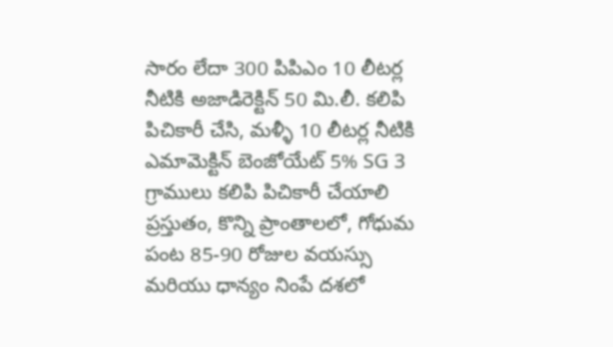సారం లేదా 300 పిపిఎం 10 లీటర్ల నీటికి అజాడిరెక్టిన్ 50 మి.లీ. కలిపి పిచికారీ చేసి, మళ్ళీ 10 లీటర్ల నీటికి ఎమామెక్టిన్ బెంజోయేట్ 5% SG 3 గ్రాములు కలిపి పిచికారీ చేయాలి ప్రస్తుతం, కొన్ని ప్రాంతాలలో, గోధుమ పంట 85-90 రోజుల వయస్సు మరియు ధాన్యం నింపే దశలో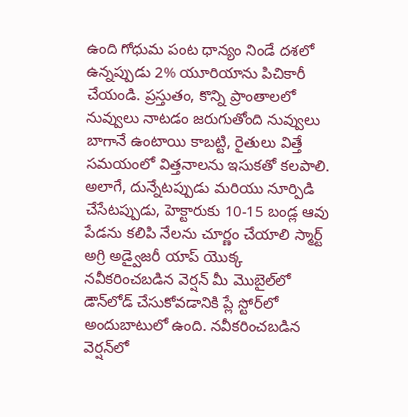ఉంది గోధుమ పంట ధాన్యం నిండే దశలో ఉన్నప్పుడు 2% యూరియాను పిచికారీ చేయండి. ప్రస్తుతం, కొన్ని ప్రాంతాలలో నువ్వులు నాటడం జరుగుతోంది నువ్వులు బాగానే ఉంటాయి కాబట్టి, రైతులు విత్తే సమయంలో విత్తనాలను ఇసుకతో కలపాలి. అలాగే, దున్నేటప్పుడు మరియు నూర్పిడి చేసేటప్పుడు, హెక్టారుకు 10-15 బండ్ల ఆవు పేడను కలిపి నేలను చూర్ణం చేయాలి స్మార్ట్ అగ్రి అడ్వైజరీ యాప్ యొక్క నవీకరించబడిన వెర్షన్ మీ మొబైల్‌లో డౌన్‌లోడ్ చేసుకోవడానికి ప్లే స్టోర్‌లో అందుబాటులో ఉంది. నవీకరించబడిన వెర్షన్‌లో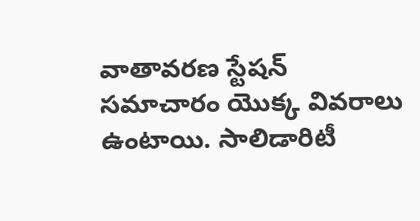వాతావరణ స్టేషన్ సమాచారం యొక్క వివరాలు ఉంటాయి. సాలిడారిటీ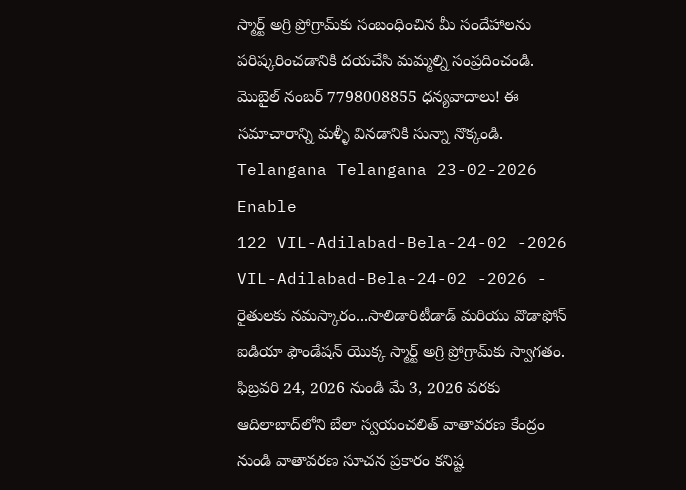స్మార్ట్ అగ్రి ప్రోగ్రామ్‌కు సంబంధించిన మీ సందేహాలను పరిష్కరించడానికి దయచేసి మమ్మల్ని సంప్రదించండి. మొబైల్ నంబర్ 7798008855 ధన్యవాదాలు! ఈ సమాచారాన్ని మళ్ళీ వినడానికి సున్నా నొక్కండి. Telangana Telangana 23-02-2026 Enable
122 VIL-Adilabad-Bela-24-02 -2026 VIL-Adilabad-Bela-24-02 -2026 - రైతులకు నమస్కారం...సాలిడారిటీడాడ్ మరియు వొడాఫోన్ ఐడియా ఫౌండేషన్ యొక్క స్మార్ట్ అగ్రి ప్రోగ్రామ్‌కు స్వాగతం. ఫిబ్రవరి 24, 2026 నుండి మే 3, 2026 వరకు ఆదిలాబాద్‌లోని బేలా స్వయంచలిత్ వాతావరణ కేంద్రం నుండి వాతావరణ సూచన ప్రకారం కనిష్ట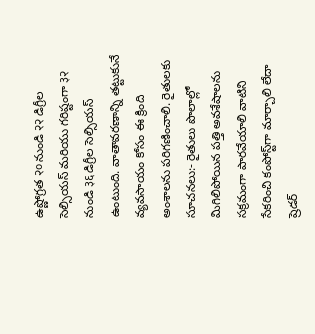ఉష్ణోగ్రత २० నుండి २२ డిగ్రీల సెల్సియస్ మరియు గరిష్టంగా ३२ నుండి ३६ డిగ్రీల సెల్సియస్ ఉంటుంది. వాతావరణాన్ని తట్టుకునే వ్యవసాయం కోసం ఈ క్రింది అంశాలను పరిగణించాలి. రైతులకు సూచనలు:- రైతులు పొలాల్లో మిగిలిపోయిన పత్తి అవశేషాలను సక్రమంగా పారవేయాలి వాటిని సేకరించి కంపోస్ట్‌గా మార్చాలి లేదా ష్రెడర్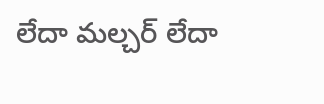లేదా మల్చర్ లేదా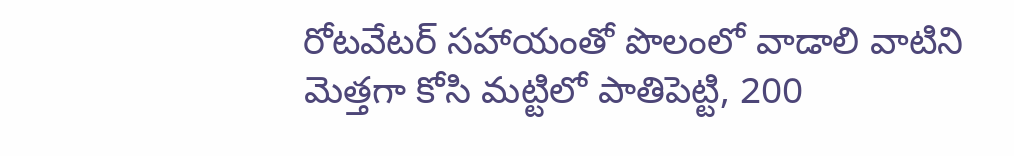రోటవేటర్ సహాయంతో పొలంలో వాడాలి వాటిని మెత్తగా కోసి మట్టిలో పాతిపెట్టి, 200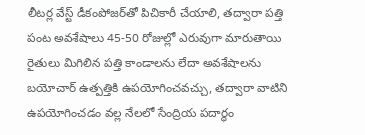లీటర్ల వేస్ట్ డీకంపోజర్‌తో పిచికారీ చేయాలి, తద్వారా పత్తి పంట అవశేషాలు 45-50 రోజుల్లో ఎరువుగా మారుతాయి రైతులు మిగిలిన పత్తి కాండాలను లేదా అవశేషాలను బయోచార్ ఉత్పత్తికి ఉపయోగించవచ్చు, తద్వారా వాటిని ఉపయోగించడం వల్ల నేలలో సేంద్రియ పదార్థం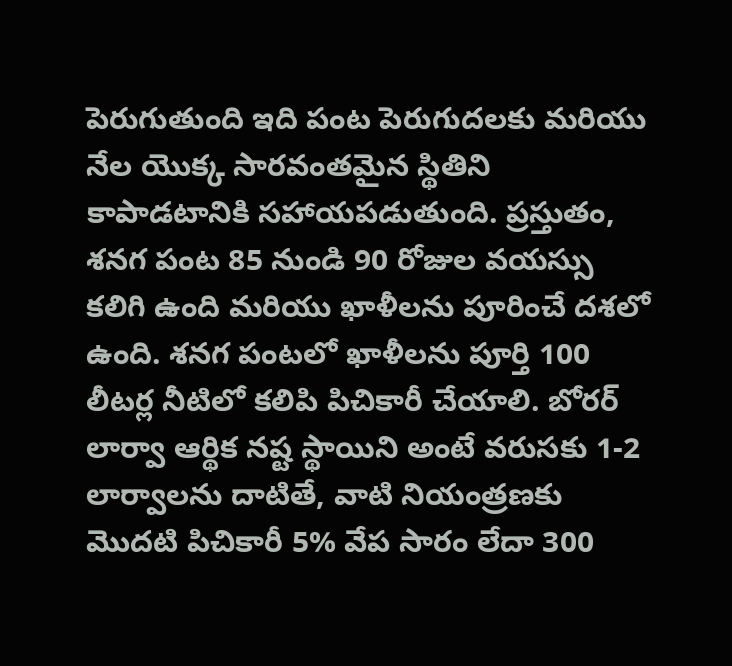పెరుగుతుంది ఇది పంట పెరుగుదలకు మరియు నేల యొక్క సారవంతమైన స్థితిని కాపాడటానికి సహాయపడుతుంది. ప్రస్తుతం, శనగ పంట 85 నుండి 90 రోజుల వయస్సు కలిగి ఉంది మరియు ఖాళీలను పూరించే దశలో ఉంది. శనగ పంటలో ఖాళీలను పూర్తి 100 లీటర్ల నీటిలో కలిపి పిచికారీ చేయాలి. బోరర్ లార్వా ఆర్థిక నష్ట స్థాయిని అంటే వరుసకు 1-2 లార్వాలను దాటితే, వాటి నియంత్రణకు మొదటి పిచికారీ 5% వేప సారం లేదా 300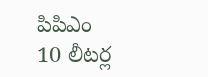పిపిఎం 10 లీటర్ల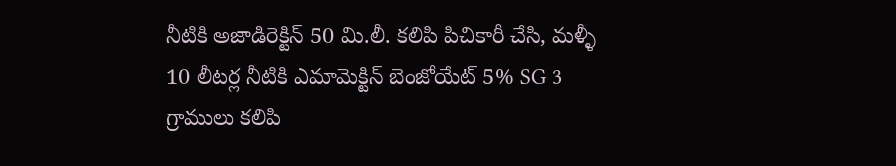నీటికి అజాడిరెక్టిన్ 50 మి.లీ. కలిపి పిచికారీ చేసి, మళ్ళీ 10 లీటర్ల నీటికి ఎమామెక్టిన్ బెంజోయేట్ 5% SG 3 గ్రాములు కలిపి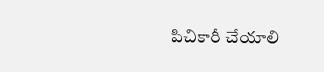పిచికారీ చేయాలి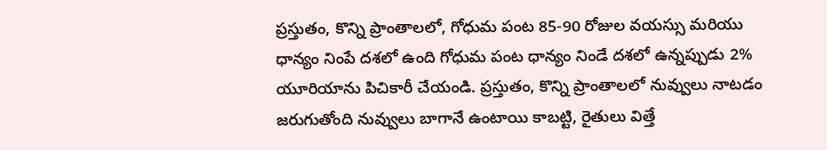ప్రస్తుతం, కొన్ని ప్రాంతాలలో, గోధుమ పంట 85-90 రోజుల వయస్సు మరియు ధాన్యం నింపే దశలో ఉంది గోధుమ పంట ధాన్యం నిండే దశలో ఉన్నప్పుడు 2% యూరియాను పిచికారీ చేయండి. ప్రస్తుతం, కొన్ని ప్రాంతాలలో నువ్వులు నాటడం జరుగుతోంది నువ్వులు బాగానే ఉంటాయి కాబట్టి, రైతులు విత్తే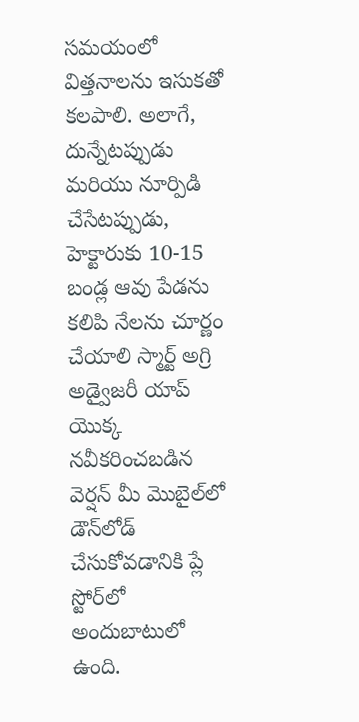సమయంలో విత్తనాలను ఇసుకతో కలపాలి. అలాగే, దున్నేటప్పుడు మరియు నూర్పిడి చేసేటప్పుడు, హెక్టారుకు 10-15 బండ్ల ఆవు పేడను కలిపి నేలను చూర్ణం చేయాలి స్మార్ట్ అగ్రి అడ్వైజరీ యాప్ యొక్క నవీకరించబడిన వెర్షన్ మీ మొబైల్‌లో డౌన్‌లోడ్ చేసుకోవడానికి ప్లే స్టోర్‌లో అందుబాటులో ఉంది.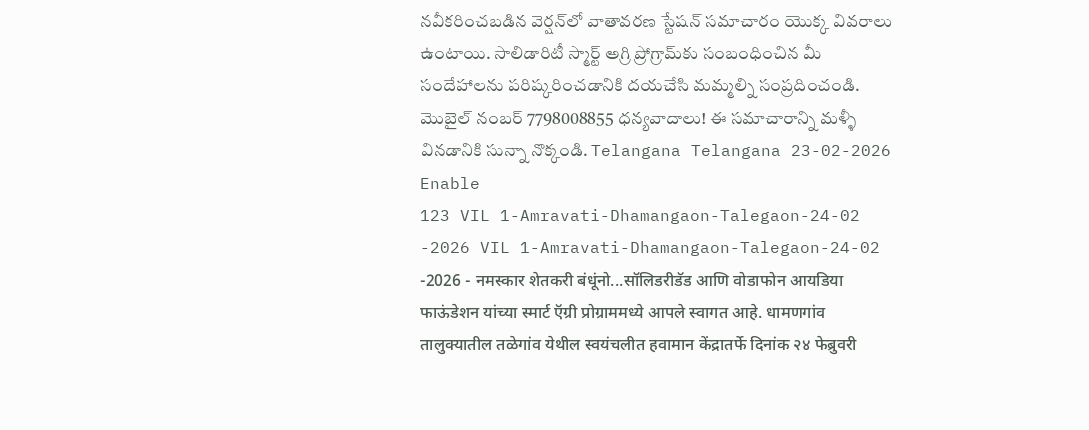నవీకరించబడిన వెర్షన్‌లో వాతావరణ స్టేషన్ సమాచారం యొక్క వివరాలు ఉంటాయి. సాలిడారిటీ స్మార్ట్ అగ్రి ప్రోగ్రామ్‌కు సంబంధించిన మీ సందేహాలను పరిష్కరించడానికి దయచేసి మమ్మల్ని సంప్రదించండి. మొబైల్ నంబర్ 7798008855 ధన్యవాదాలు! ఈ సమాచారాన్ని మళ్ళీ వినడానికి సున్నా నొక్కండి. Telangana Telangana 23-02-2026 Enable
123 VIL 1-Amravati-Dhamangaon-Talegaon-24-02 -2026 VIL 1-Amravati-Dhamangaon-Talegaon-24-02 -2026 - नमस्कार शेतकरी बंधूंनो...सॉलिडरीडॅड आणि वोडाफोन आयडिया फाऊंडेशन यांच्या स्मार्ट ऍग्री प्रोग्राममध्ये आपले स्वागत आहे. धामणगांव तालुक्यातील तळेगांव येथील स्वयंचलीत हवामान केंद्रातर्फे दिनांक २४ फेब्रुवरी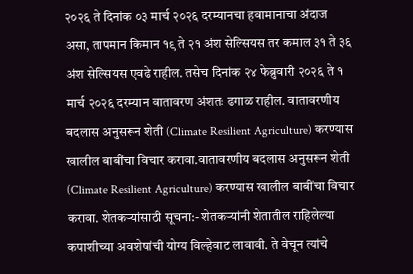२०२६ ते दिनांक ०३ मार्च २०२६ दरम्यानचा हवामानाचा अंदाज असा, तापमान किमान १९ ते २१ अंश सेल्सियस तर कमाल ३१ ते ३६ अंश सेल्सियस एवढे राहील. तसेच दिनांक २४ फेब्रुवारी २०२६ ते १ मार्च २०२६ दरम्यान वातावरण अंशतः ढगाळ राहील. वातावरणीय बदलास अनुसरून शेती (Climate Resilient Agriculture) करण्यास खालील बाबींचा विचार करावा.वातावरणीय बदलास अनुसरून शेती (Climate Resilient Agriculture) करण्यास खालील बाबींचा विचार करावा. शेतकऱ्यांसाठी सूचना:- शेतकऱ्यांनी शेतातील राहिलेल्या कपाशीच्या अवशेषांची योग्य विल्हेवाट लावावी. ते वेचून त्यांचे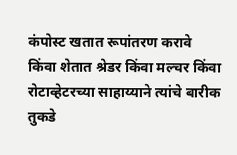कंपोस्ट खतात रूपांतरण करावे किंवा शेतात श्रेडर किंवा मल्चर किंवा रोटाव्हेटरच्या साहाय्याने त्यांचे बारीक तुकडे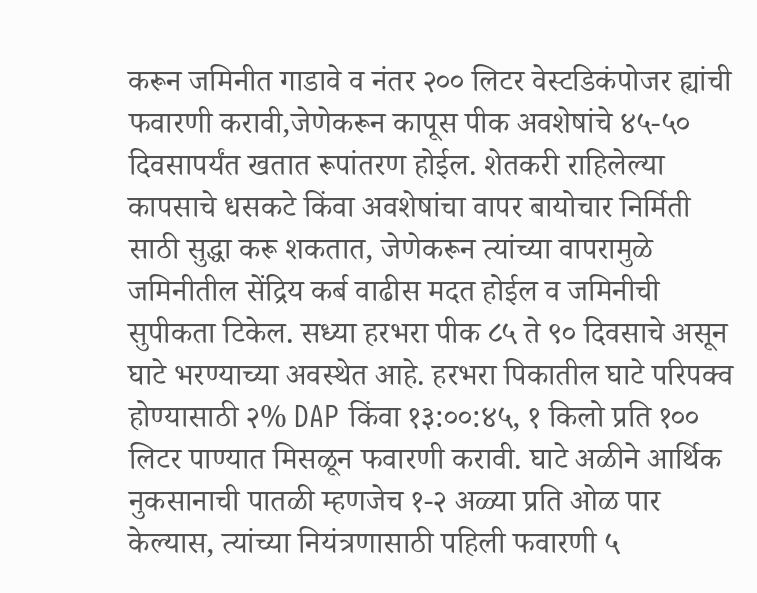करून जमिनीत गाडावे व नंतर २०० लिटर वेस्टडिकंपोजर ह्यांची फवारणी करावी,जेणेकरून कापूस पीक अवशेषांचे ४५-५० दिवसापर्यंत खतात रूपांतरण होईल. शेतकरी राहिलेल्या कापसाचे धसकटे किंवा अवशेषांचा वापर बायोचार निर्मिती साठी सुद्धा करू शकतात, जेणेकरून त्यांच्या वापरामुळे जमिनीतील सेंद्रिय कर्ब वाढीस मदत होईल व जमिनीची सुपीकता टिकेल. सध्या हरभरा पीक ८५ ते ९० दिवसाचे असून घाटे भरण्याच्या अवस्थेत आहे. हरभरा पिकातील घाटे परिपक्व होण्यासाठी २% DAP किंवा १३:००:४५, १ किलो प्रति १०० लिटर पाण्यात मिसळून फवारणी करावी. घाटे अळीने आर्थिक नुकसानाची पातळी म्हणजेच १-२ अळ्या प्रति ओळ पार केल्यास, त्यांच्या नियंत्रणासाठी पहिली फवारणी ५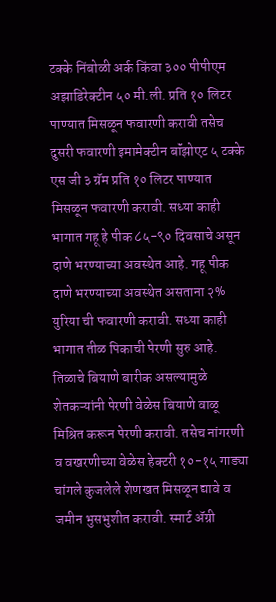टक्के निंबोळी अर्क किंवा ३०० पीपीएम अझाडिरेक्टीन ५० मी.ली. प्रति १० लिटर पाण्यात मिसळून फवारणी करावी तसेच दुसरी फवारणी इमामेक्टीन बॉंझोएट ५ टक्के एस जी ३ ग्रॅम प्रति १० लिटर पाण्यात मिसळून फवारणी करावी. सध्या काही भागात गहू हे पीक ८५-९० दिवसाचे असून दाणे भरण्याच्या अवस्थेत आहे. गहू पीक दाणे भरण्याच्या अवस्थेत असताना २% युरिया ची फवारणी करावी. सध्या काही भागात तीळ पिकाची पेरणी सुरु आहे. तिळाचे बियाणे बारीक असल्यामुळे शेतकऱ्यांनी पेरणी वेळेस बियाणे वाळू मिश्रित करून पेरणी करावी. तसेच नांगरणी व वखरणीच्या वेळेस हेक्टरी १०-१५ गाड्या चांगले कुजलेले शेणखत मिसळून द्यावे व जमीन भुसभुशीत करावी. स्मार्ट ॲग्री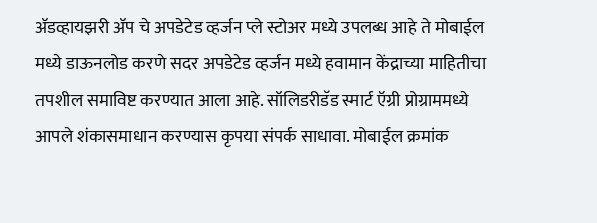ॲडव्हायझरी ॲप चे अपडेटेड व्हर्जन प्ले स्टोअर मध्ये उपलब्ध आहे ते मोबाईल मध्ये डाऊनलोड करणे सदर अपडेटेड व्हर्जन मध्ये हवामान केंद्राच्या माहितीचा तपशील समाविष्ट करण्यात आला आहे. सॉलिडरीडॅड स्मार्ट ऍग्री प्रोग्राममध्ये आपले शंकासमाधान करण्यास कृपया संपर्क साधावा. मोबाईल क्रमांक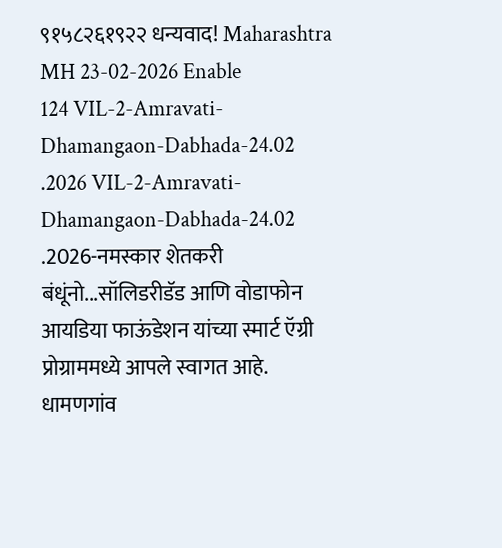९१५८२६१९२२ धन्यवाद! Maharashtra MH 23-02-2026 Enable
124 VIL-2-Amravati-Dhamangaon-Dabhada-24.02 .2026 VIL-2-Amravati-Dhamangaon-Dabhada-24.02 .2026-नमस्कार शेतकरी बंधूंनो...सॉलिडरीडॅड आणि वोडाफोन आयडिया फाऊंडेशन यांच्या स्मार्ट ऍग्री प्रोग्राममध्ये आपले स्वागत आहे. धामणगांव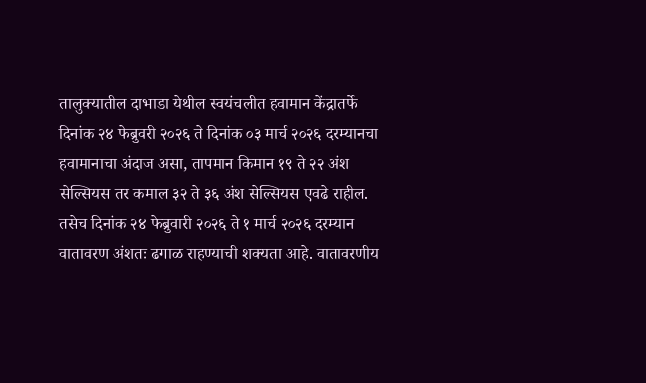तालुक्यातील दाभाडा येथील स्वयंचलीत हवामान केंद्रातर्फे दिनांक २४ फेब्रुवरी २०२६ ते दिनांक ०३ मार्च २०२६ दरम्यानचा हवामानाचा अंदाज असा, तापमान किमान १९ ते २२ अंश सेल्सियस तर कमाल ३२ ते ३६ अंश सेल्सियस एवढे राहील. तसेच दिनांक २४ फेब्रुवारी २०२६ ते १ मार्च २०२६ दरम्यान वातावरण अंशतः ढगाळ राहण्याची शक्यता आहे. वातावरणीय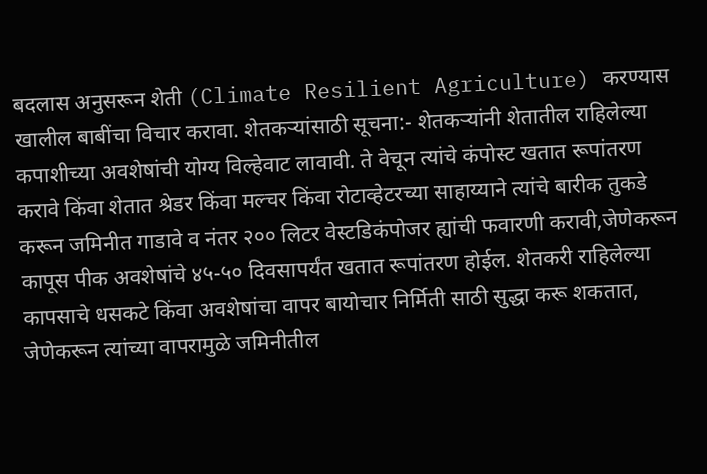बदलास अनुसरून शेती (Climate Resilient Agriculture) करण्यास खालील बाबींचा विचार करावा. शेतकऱ्यांसाठी सूचना:- शेतकऱ्यांनी शेतातील राहिलेल्या कपाशीच्या अवशेषांची योग्य विल्हेवाट लावावी. ते वेचून त्यांचे कंपोस्ट खतात रूपांतरण करावे किंवा शेतात श्रेडर किंवा मल्चर किंवा रोटाव्हेटरच्या साहाय्याने त्यांचे बारीक तुकडे करून जमिनीत गाडावे व नंतर २०० लिटर वेस्टडिकंपोजर ह्यांची फवारणी करावी,जेणेकरून कापूस पीक अवशेषांचे ४५-५० दिवसापर्यंत खतात रूपांतरण होईल. शेतकरी राहिलेल्या कापसाचे धसकटे किंवा अवशेषांचा वापर बायोचार निर्मिती साठी सुद्धा करू शकतात, जेणेकरून त्यांच्या वापरामुळे जमिनीतील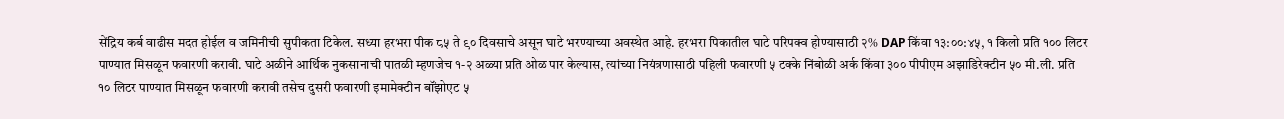सेंद्रिय कर्ब वाढीस मदत होईल व जमिनीची सुपीकता टिकेल. सध्या हरभरा पीक ८५ ते ९० दिवसाचे असून घाटे भरण्याच्या अवस्थेत आहे. हरभरा पिकातील घाटे परिपक्व होण्यासाठी २% DAP किंवा १३:००:४५, १ किलो प्रति १०० लिटर पाण्यात मिसळून फवारणी करावी. घाटे अळीने आर्थिक नुकसानाची पातळी म्हणजेच १-२ अळ्या प्रति ओळ पार केल्यास, त्यांच्या नियंत्रणासाठी पहिली फवारणी ५ टक्के निंबोळी अर्क किंवा ३०० पीपीएम अझाडिरेक्टीन ५० मी.ली. प्रति १० लिटर पाण्यात मिसळून फवारणी करावी तसेच दुसरी फवारणी इमामेक्टीन बॉंझोएट ५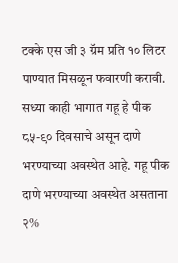टक्के एस जी ३ ग्रॅम प्रति १० लिटर पाण्यात मिसळून फवारणी करावी. सध्या काही भागात गहू हे पीक ८५-९० दिवसाचे असून दाणे भरण्याच्या अवस्थेत आहे. गहू पीक दाणे भरण्याच्या अवस्थेत असताना २%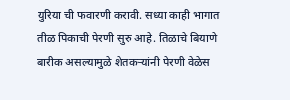युरिया ची फवारणी करावी. सध्या काही भागात तीळ पिकाची पेरणी सुरु आहे. तिळाचे बियाणे बारीक असल्यामुळे शेतकऱ्यांनी पेरणी वेळेस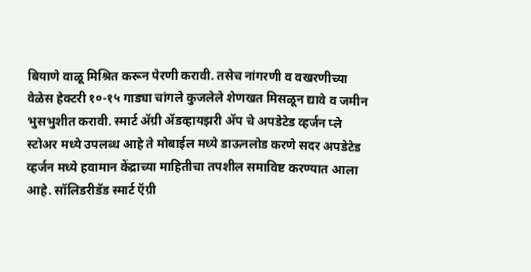बियाणे वाळू मिश्रित करून पेरणी करावी. तसेच नांगरणी व वखरणीच्या वेळेस हेक्टरी १०-१५ गाड्या चांगले कुजलेले शेणखत मिसळून द्यावे व जमीन भुसभुशीत करावी. स्मार्ट ॲग्री ॲडव्हायझरी ॲप चे अपडेटेड व्हर्जन प्ले स्टोअर मध्ये उपलब्ध आहे ते मोबाईल मध्ये डाऊनलोड करणे सदर अपडेटेड व्हर्जन मध्ये हवामान केंद्राच्या माहितीचा तपशील समाविष्ट करण्यात आला आहे. सॉलिडरीडॅड स्मार्ट ऍग्री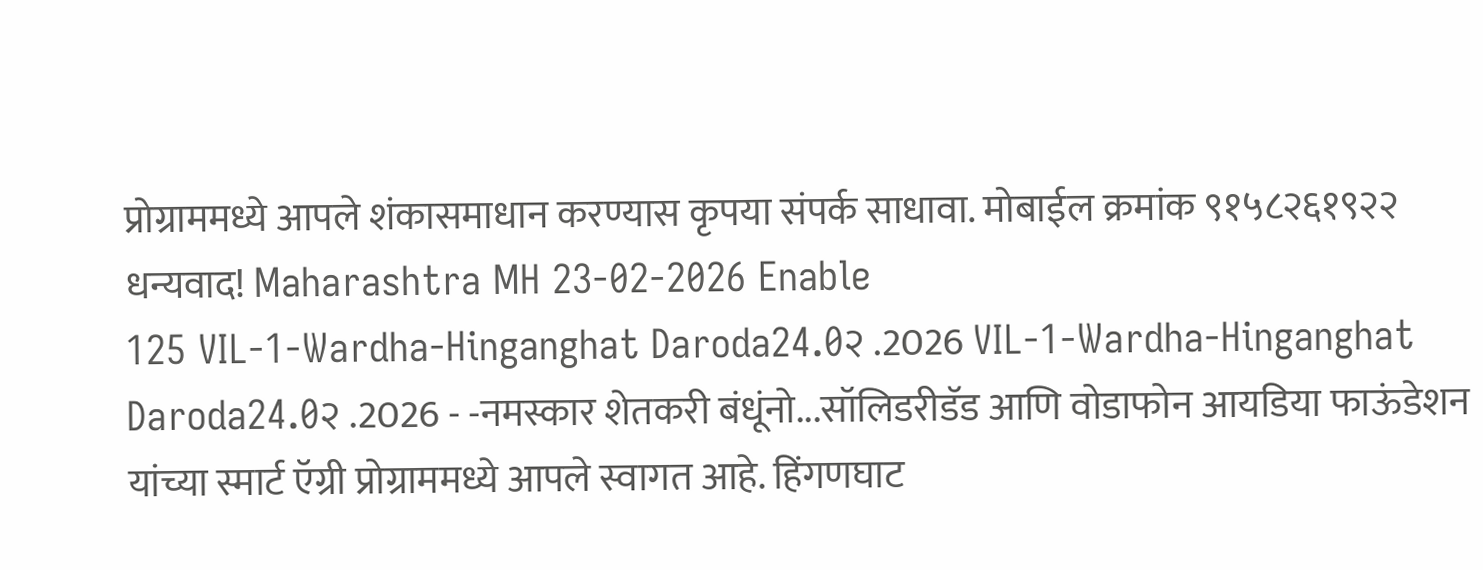प्रोग्राममध्ये आपले शंकासमाधान करण्यास कृपया संपर्क साधावा. मोबाईल क्रमांक ९१५८२६१९२२ धन्यवाद! Maharashtra MH 23-02-2026 Enable
125 VIL-1-Wardha-Hinganghat Daroda24.0२ .2026 VIL-1-Wardha-Hinganghat Daroda24.0२ .2026 - -नमस्कार शेतकरी बंधूंनो...सॉलिडरीडॅड आणि वोडाफोन आयडिया फाऊंडेशन यांच्या स्मार्ट ऍग्री प्रोग्राममध्ये आपले स्वागत आहे. हिंगणघाट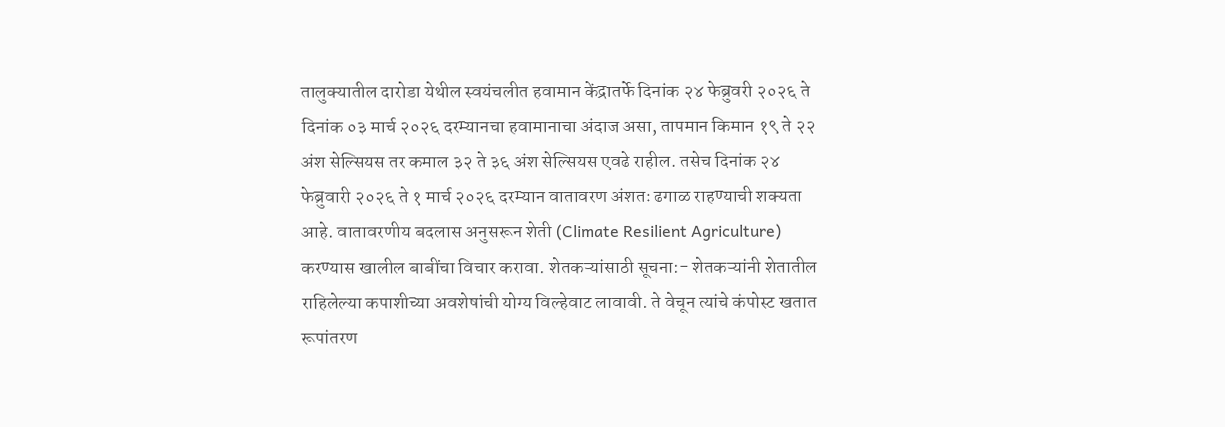तालुक्यातील दारोडा येथील स्वयंचलीत हवामान केंद्रातर्फे दिनांक २४ फेब्रुवरी २०२६ ते दिनांक ०३ मार्च २०२६ दरम्यानचा हवामानाचा अंदाज असा, तापमान किमान १९ ते २२ अंश सेल्सियस तर कमाल ३२ ते ३६ अंश सेल्सियस एवढे राहील. तसेच दिनांक २४ फेब्रुवारी २०२६ ते १ मार्च २०२६ दरम्यान वातावरण अंशतः ढगाळ राहण्याची शक्यता आहे. वातावरणीय बदलास अनुसरून शेती (Climate Resilient Agriculture) करण्यास खालील बाबींचा विचार करावा. शेतकऱ्यांसाठी सूचना:- शेतकऱ्यांनी शेतातील राहिलेल्या कपाशीच्या अवशेषांची योग्य विल्हेवाट लावावी. ते वेचून त्यांचे कंपोस्ट खतात रूपांतरण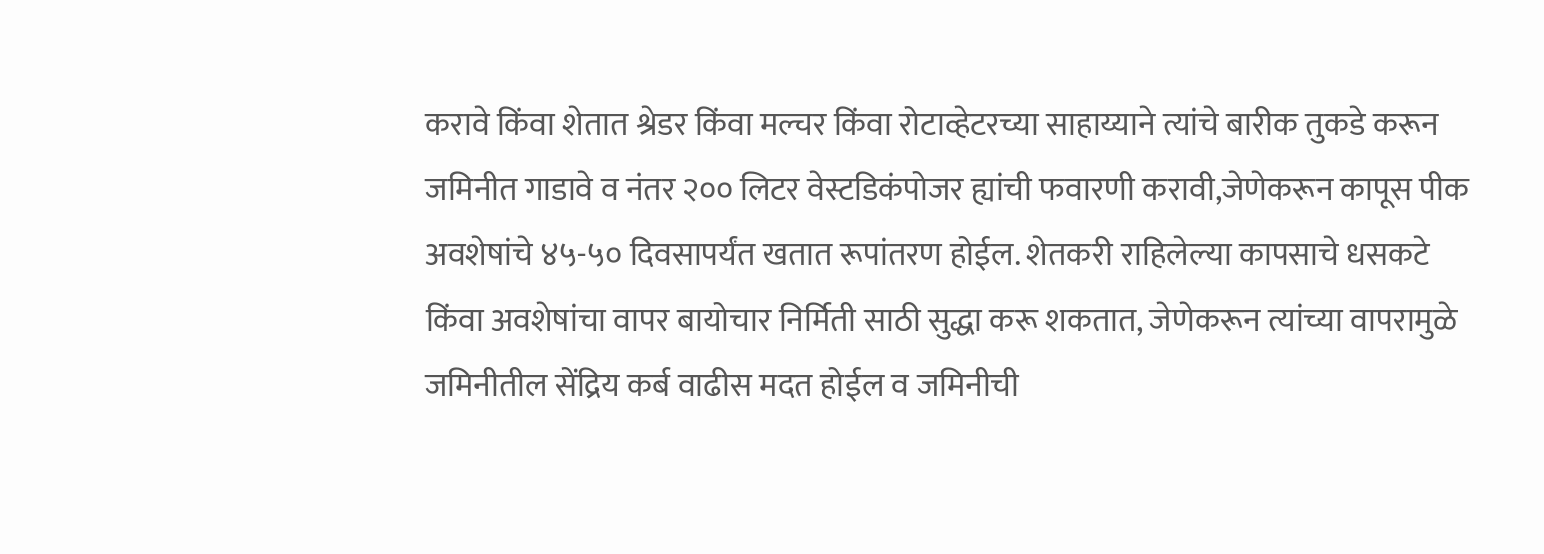करावे किंवा शेतात श्रेडर किंवा मल्चर किंवा रोटाव्हेटरच्या साहाय्याने त्यांचे बारीक तुकडे करून जमिनीत गाडावे व नंतर २०० लिटर वेस्टडिकंपोजर ह्यांची फवारणी करावी,जेणेकरून कापूस पीक अवशेषांचे ४५-५० दिवसापर्यंत खतात रूपांतरण होईल. शेतकरी राहिलेल्या कापसाचे धसकटे किंवा अवशेषांचा वापर बायोचार निर्मिती साठी सुद्धा करू शकतात, जेणेकरून त्यांच्या वापरामुळे जमिनीतील सेंद्रिय कर्ब वाढीस मदत होईल व जमिनीची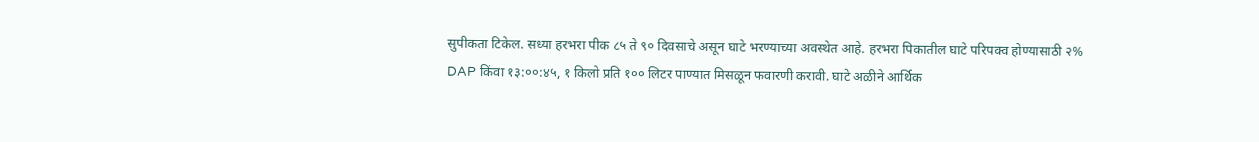सुपीकता टिकेल. सध्या हरभरा पीक ८५ ते ९० दिवसाचे असून घाटे भरण्याच्या अवस्थेत आहे. हरभरा पिकातील घाटे परिपक्व होण्यासाठी २% DAP किंवा १३:००:४५, १ किलो प्रति १०० लिटर पाण्यात मिसळून फवारणी करावी. घाटे अळीने आर्थिक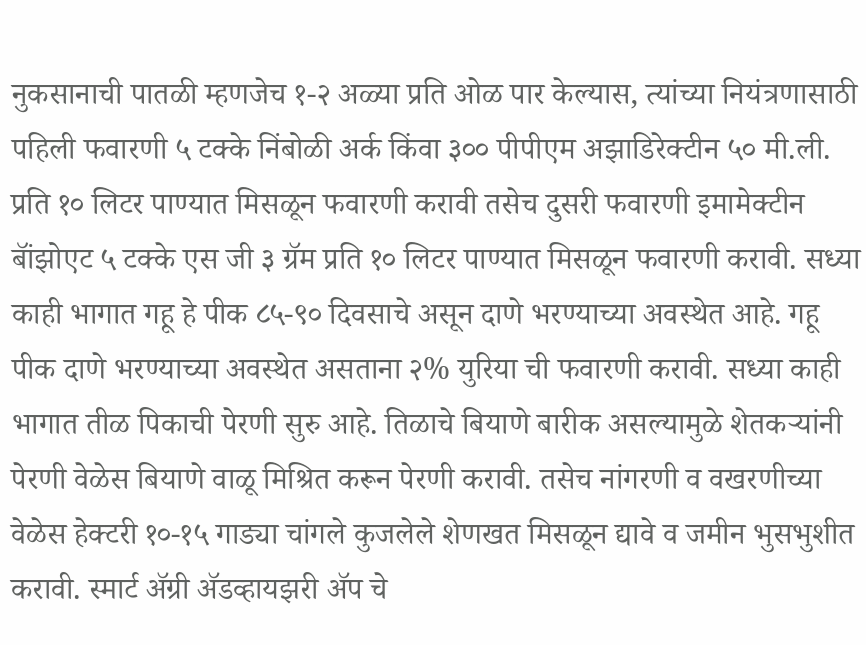नुकसानाची पातळी म्हणजेच १-२ अळ्या प्रति ओळ पार केल्यास, त्यांच्या नियंत्रणासाठी पहिली फवारणी ५ टक्के निंबोळी अर्क किंवा ३०० पीपीएम अझाडिरेक्टीन ५० मी.ली. प्रति १० लिटर पाण्यात मिसळून फवारणी करावी तसेच दुसरी फवारणी इमामेक्टीन बॉंझोएट ५ टक्के एस जी ३ ग्रॅम प्रति १० लिटर पाण्यात मिसळून फवारणी करावी. सध्या काही भागात गहू हे पीक ८५-९० दिवसाचे असून दाणे भरण्याच्या अवस्थेत आहे. गहू पीक दाणे भरण्याच्या अवस्थेत असताना २% युरिया ची फवारणी करावी. सध्या काही भागात तीळ पिकाची पेरणी सुरु आहे. तिळाचे बियाणे बारीक असल्यामुळे शेतकऱ्यांनी पेरणी वेळेस बियाणे वाळू मिश्रित करून पेरणी करावी. तसेच नांगरणी व वखरणीच्या वेळेस हेक्टरी १०-१५ गाड्या चांगले कुजलेले शेणखत मिसळून द्यावे व जमीन भुसभुशीत करावी. स्मार्ट ॲग्री ॲडव्हायझरी ॲप चे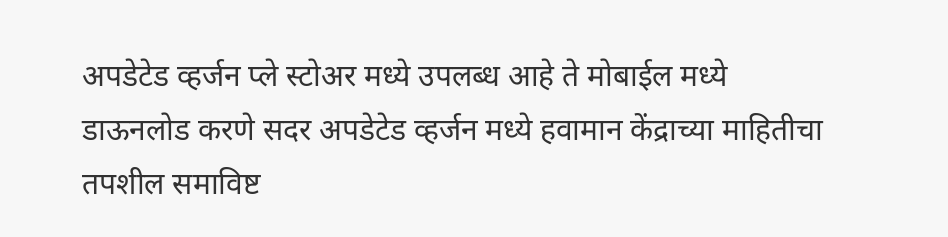अपडेटेड व्हर्जन प्ले स्टोअर मध्ये उपलब्ध आहे ते मोबाईल मध्ये डाऊनलोड करणे सदर अपडेटेड व्हर्जन मध्ये हवामान केंद्राच्या माहितीचा तपशील समाविष्ट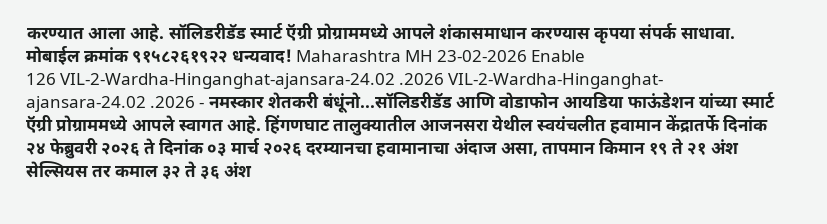करण्यात आला आहे. सॉलिडरीडॅड स्मार्ट ऍग्री प्रोग्राममध्ये आपले शंकासमाधान करण्यास कृपया संपर्क साधावा. मोबाईल क्रमांक ९१५८२६१९२२ धन्यवाद! Maharashtra MH 23-02-2026 Enable
126 VIL-2-Wardha-Hinganghat-ajansara-24.02 .2026 VIL-2-Wardha-Hinganghat-ajansara-24.02 .2026 - नमस्कार शेतकरी बंधूंनो...सॉलिडरीडॅड आणि वोडाफोन आयडिया फाऊंडेशन यांच्या स्मार्ट ऍग्री प्रोग्राममध्ये आपले स्वागत आहे. हिंगणघाट तालुक्यातील आजनसरा येथील स्वयंचलीत हवामान केंद्रातर्फे दिनांक २४ फेब्रुवरी २०२६ ते दिनांक ०३ मार्च २०२६ दरम्यानचा हवामानाचा अंदाज असा, तापमान किमान १९ ते २१ अंश सेल्सियस तर कमाल ३२ ते ३६ अंश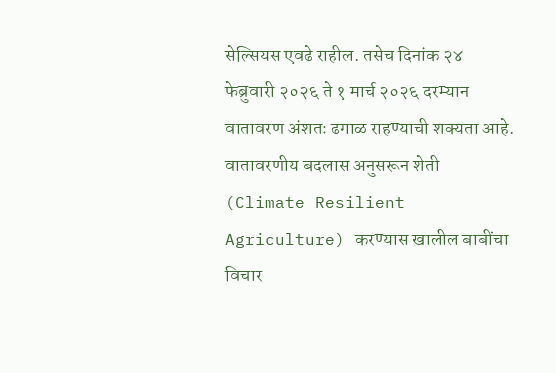सेल्सियस एवढे राहील. तसेच दिनांक २४ फेब्रुवारी २०२६ ते १ मार्च २०२६ दरम्यान वातावरण अंशतः ढगाळ राहण्याची शक्यता आहे. वातावरणीय बदलास अनुसरून शेती (Climate Resilient Agriculture) करण्यास खालील बाबींचा विचार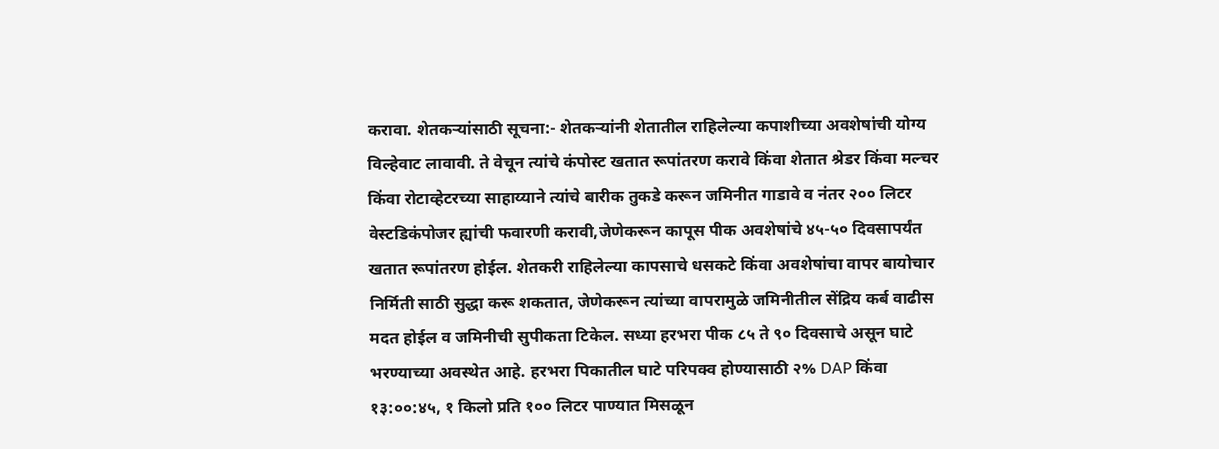करावा. शेतकऱ्यांसाठी सूचना:- शेतकऱ्यांनी शेतातील राहिलेल्या कपाशीच्या अवशेषांची योग्य विल्हेवाट लावावी. ते वेचून त्यांचे कंपोस्ट खतात रूपांतरण करावे किंवा शेतात श्रेडर किंवा मल्चर किंवा रोटाव्हेटरच्या साहाय्याने त्यांचे बारीक तुकडे करून जमिनीत गाडावे व नंतर २०० लिटर वेस्टडिकंपोजर ह्यांची फवारणी करावी,जेणेकरून कापूस पीक अवशेषांचे ४५-५० दिवसापर्यंत खतात रूपांतरण होईल. शेतकरी राहिलेल्या कापसाचे धसकटे किंवा अवशेषांचा वापर बायोचार निर्मिती साठी सुद्धा करू शकतात, जेणेकरून त्यांच्या वापरामुळे जमिनीतील सेंद्रिय कर्ब वाढीस मदत होईल व जमिनीची सुपीकता टिकेल. सध्या हरभरा पीक ८५ ते ९० दिवसाचे असून घाटे भरण्याच्या अवस्थेत आहे. हरभरा पिकातील घाटे परिपक्व होण्यासाठी २% DAP किंवा १३:००:४५, १ किलो प्रति १०० लिटर पाण्यात मिसळून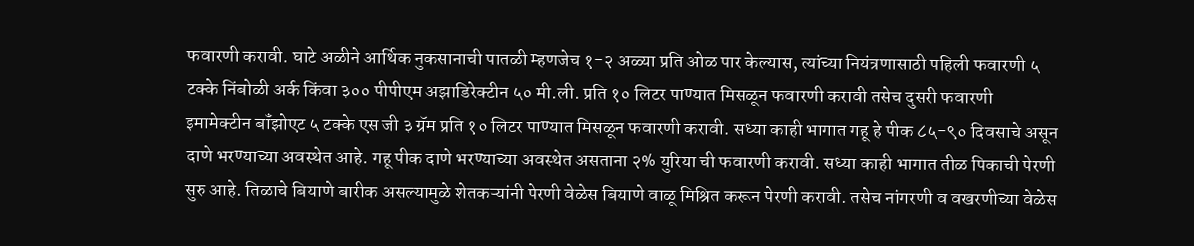फवारणी करावी. घाटे अळीने आर्थिक नुकसानाची पातळी म्हणजेच १-२ अळ्या प्रति ओळ पार केल्यास, त्यांच्या नियंत्रणासाठी पहिली फवारणी ५ टक्के निंबोळी अर्क किंवा ३०० पीपीएम अझाडिरेक्टीन ५० मी.ली. प्रति १० लिटर पाण्यात मिसळून फवारणी करावी तसेच दुसरी फवारणी इमामेक्टीन बॉंझोएट ५ टक्के एस जी ३ ग्रॅम प्रति १० लिटर पाण्यात मिसळून फवारणी करावी. सध्या काही भागात गहू हे पीक ८५-९० दिवसाचे असून दाणे भरण्याच्या अवस्थेत आहे. गहू पीक दाणे भरण्याच्या अवस्थेत असताना २% युरिया ची फवारणी करावी. सध्या काही भागात तीळ पिकाची पेरणी सुरु आहे. तिळाचे बियाणे बारीक असल्यामुळे शेतकऱ्यांनी पेरणी वेळेस बियाणे वाळू मिश्रित करून पेरणी करावी. तसेच नांगरणी व वखरणीच्या वेळेस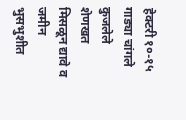हेक्टरी १०-१५ गाड्या चांगले कुजलेले शेणखत मिसळून द्यावे व जमीन भुसभुशीत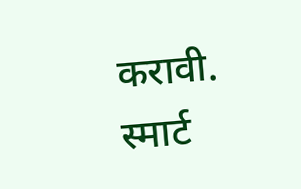करावी. स्मार्ट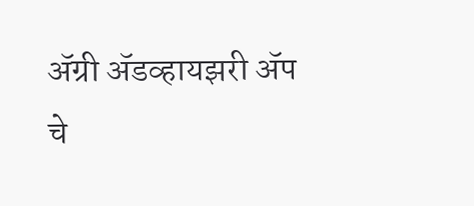ॲग्री ॲडव्हायझरी ॲप चे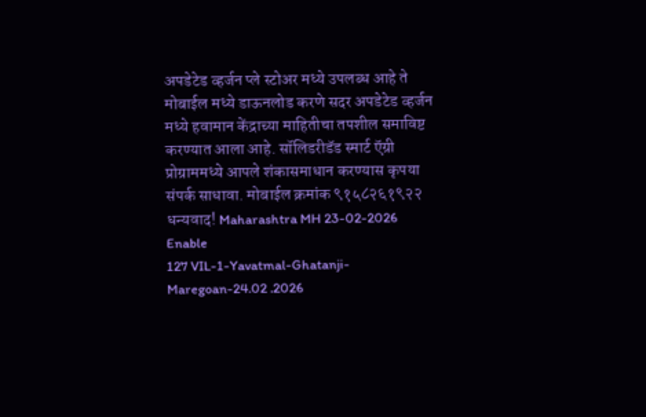अपडेटेड व्हर्जन प्ले स्टोअर मध्ये उपलब्ध आहे ते मोबाईल मध्ये डाऊनलोड करणे सदर अपडेटेड व्हर्जन मध्ये हवामान केंद्राच्या माहितीचा तपशील समाविष्ट करण्यात आला आहे. सॉलिडरीडॅड स्मार्ट ऍग्री प्रोग्राममध्ये आपले शंकासमाधान करण्यास कृपया संपर्क साधावा. मोबाईल क्रमांक ९१५८२६१९२२ धन्यवाद! Maharashtra MH 23-02-2026 Enable
127 VIL-1-Yavatmal-Ghatanji-Maregoan-24.02 .2026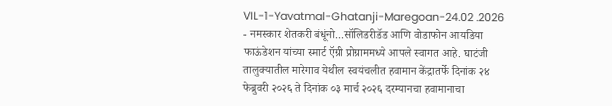VIL-1-Yavatmal-Ghatanji-Maregoan-24.02 .2026 - नमस्कार शेतकरी बंधूंनो...सॉलिडरीडॅड आणि वोडाफोन आयडिया फाऊंडेशन यांच्या स्मार्ट ऍग्री प्रोग्राममध्ये आपले स्वागत आहे. घाटंजी तालुक्यातील मारेगाव येथील स्वयंचलीत हवामान केंद्रातर्फे दिनांक २४ फेब्रुवरी २०२६ ते दिनांक ०३ मार्च २०२६ दरम्यानचा हवामानाचा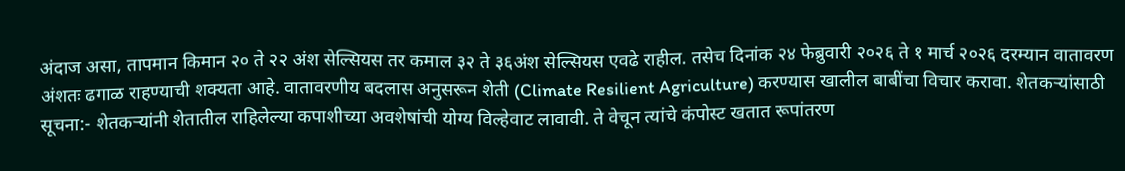अंदाज असा, तापमान किमान २० ते २२ अंश सेल्सियस तर कमाल ३२ ते ३६अंश सेल्सियस एवढे राहील. तसेच दिनांक २४ फेब्रुवारी २०२६ ते १ मार्च २०२६ दरम्यान वातावरण अंशतः ढगाळ राहण्याची शक्यता आहे. वातावरणीय बदलास अनुसरून शेती (Climate Resilient Agriculture) करण्यास खालील बाबींचा विचार करावा. शेतकऱ्यांसाठी सूचना:- शेतकऱ्यांनी शेतातील राहिलेल्या कपाशीच्या अवशेषांची योग्य विल्हेवाट लावावी. ते वेचून त्यांचे कंपोस्ट खतात रूपांतरण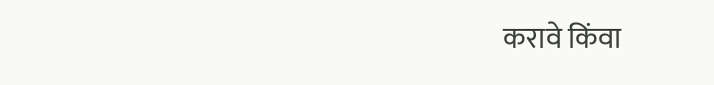करावे किंवा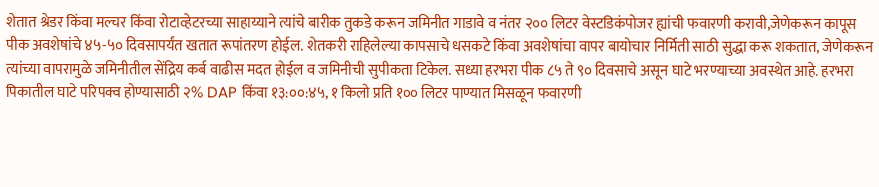शेतात श्रेडर किंवा मल्चर किंवा रोटाव्हेटरच्या साहाय्याने त्यांचे बारीक तुकडे करून जमिनीत गाडावे व नंतर २०० लिटर वेस्टडिकंपोजर ह्यांची फवारणी करावी,जेणेकरून कापूस पीक अवशेषांचे ४५-५० दिवसापर्यंत खतात रूपांतरण होईल. शेतकरी राहिलेल्या कापसाचे धसकटे किंवा अवशेषांचा वापर बायोचार निर्मिती साठी सुद्धा करू शकतात, जेणेकरून त्यांच्या वापरामुळे जमिनीतील सेंद्रिय कर्ब वाढीस मदत होईल व जमिनीची सुपीकता टिकेल. सध्या हरभरा पीक ८५ ते ९० दिवसाचे असून घाटे भरण्याच्या अवस्थेत आहे. हरभरा पिकातील घाटे परिपक्व होण्यासाठी २% DAP किंवा १३:००:४५, १ किलो प्रति १०० लिटर पाण्यात मिसळून फवारणी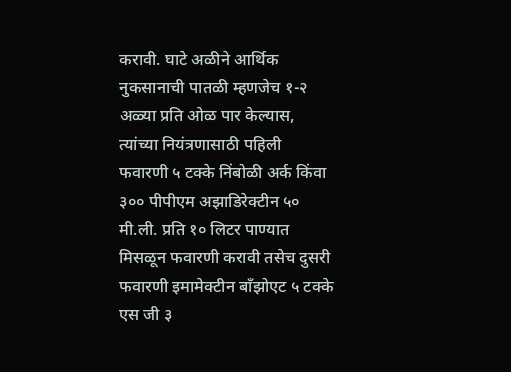करावी. घाटे अळीने आर्थिक नुकसानाची पातळी म्हणजेच १-२ अळ्या प्रति ओळ पार केल्यास, त्यांच्या नियंत्रणासाठी पहिली फवारणी ५ टक्के निंबोळी अर्क किंवा ३०० पीपीएम अझाडिरेक्टीन ५० मी.ली. प्रति १० लिटर पाण्यात मिसळून फवारणी करावी तसेच दुसरी फवारणी इमामेक्टीन बॉंझोएट ५ टक्के एस जी ३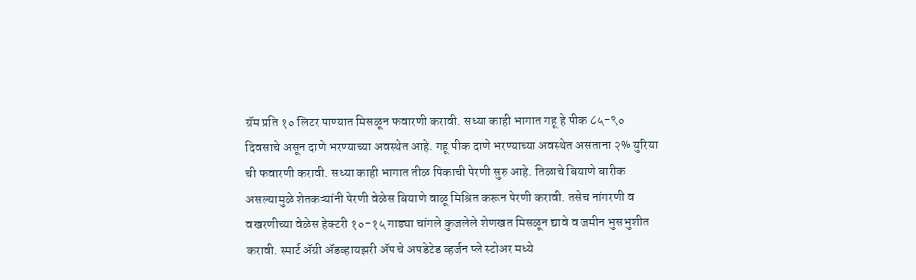ग्रॅम प्रति १० लिटर पाण्यात मिसळून फवारणी करावी. सध्या काही भागात गहू हे पीक ८५-९० दिवसाचे असून दाणे भरण्याच्या अवस्थेत आहे. गहू पीक दाणे भरण्याच्या अवस्थेत असताना २% युरिया ची फवारणी करावी. सध्या काही भागात तीळ पिकाची पेरणी सुरु आहे. तिळाचे बियाणे बारीक असल्यामुळे शेतकऱ्यांनी पेरणी वेळेस बियाणे वाळू मिश्रित करून पेरणी करावी. तसेच नांगरणी व वखरणीच्या वेळेस हेक्टरी १०-१५ गाड्या चांगले कुजलेले शेणखत मिसळून द्यावे व जमीन भुसभुशीत करावी. स्मार्ट ॲग्री ॲडव्हायझरी ॲप चे अपडेटेड व्हर्जन प्ले स्टोअर मध्ये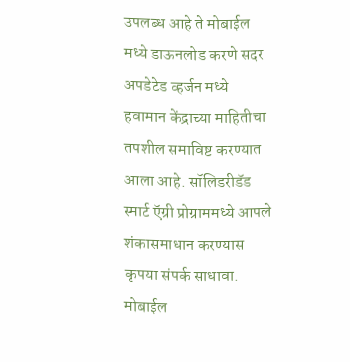उपलब्ध आहे ते मोबाईल मध्ये डाऊनलोड करणे सदर अपडेटेड व्हर्जन मध्ये हवामान केंद्राच्या माहितीचा तपशील समाविष्ट करण्यात आला आहे. सॉलिडरीडॅड स्मार्ट ऍग्री प्रोग्राममध्ये आपले शंकासमाधान करण्यास कृपया संपर्क साधावा. मोबाईल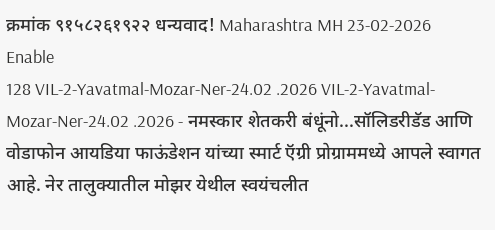क्रमांक ९१५८२६१९२२ धन्यवाद! Maharashtra MH 23-02-2026 Enable
128 VIL-2-Yavatmal-Mozar-Ner-24.02 .2026 VIL-2-Yavatmal-Mozar-Ner-24.02 .2026 - नमस्कार शेतकरी बंधूंनो...सॉलिडरीडॅड आणि वोडाफोन आयडिया फाऊंडेशन यांच्या स्मार्ट ऍग्री प्रोग्राममध्ये आपले स्वागत आहे. नेर तालुक्यातील मोझर येथील स्वयंचलीत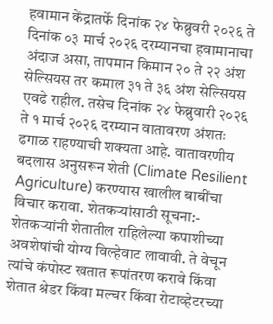हवामान केंद्रातर्फे दिनांक २४ फेब्रुवरी २०२६ ते दिनांक ०३ मार्च २०२६ दरम्यानचा हवामानाचा अंदाज असा, तापमान किमान २० ते २२ अंश सेल्सियस तर कमाल ३१ ते ३६ अंश सेल्सियस एवढे राहील. तसेच दिनांक २४ फेब्रुवारी २०२६ ते १ मार्च २०२६ दरम्यान वातावरण अंशतः ढगाळ राहण्याची शक्यता आहे. वातावरणीय बदलास अनुसरून शेती (Climate Resilient Agriculture) करण्यास खालील बाबींचा विचार करावा. शेतकऱ्यांसाठी सूचना:- शेतकऱ्यांनी शेतातील राहिलेल्या कपाशीच्या अवशेषांची योग्य विल्हेवाट लावावी. ते वेचून त्यांचे कंपोस्ट खतात रूपांतरण करावे किंवा शेतात श्रेडर किंवा मल्चर किंवा रोटाव्हेटरच्या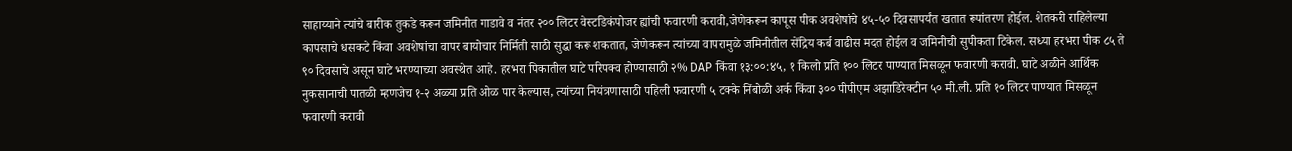साहाय्याने त्यांचे बारीक तुकडे करून जमिनीत गाडावे व नंतर २०० लिटर वेस्टडिकंपोजर ह्यांची फवारणी करावी,जेणेकरून कापूस पीक अवशेषांचे ४५-५० दिवसापर्यंत खतात रूपांतरण होईल. शेतकरी राहिलेल्या कापसाचे धसकटे किंवा अवशेषांचा वापर बायोचार निर्मिती साठी सुद्धा करू शकतात, जेणेकरून त्यांच्या वापरामुळे जमिनीतील सेंद्रिय कर्ब वाढीस मदत होईल व जमिनीची सुपीकता टिकेल. सध्या हरभरा पीक ८५ ते ९० दिवसाचे असून घाटे भरण्याच्या अवस्थेत आहे. हरभरा पिकातील घाटे परिपक्व होण्यासाठी २% DAP किंवा १३:००:४५, १ किलो प्रति १०० लिटर पाण्यात मिसळून फवारणी करावी. घाटे अळीने आर्थिक नुकसानाची पातळी म्हणजेच १-२ अळ्या प्रति ओळ पार केल्यास, त्यांच्या नियंत्रणासाठी पहिली फवारणी ५ टक्के निंबोळी अर्क किंवा ३०० पीपीएम अझाडिरेक्टीन ५० मी.ली. प्रति १० लिटर पाण्यात मिसळून फवारणी करावी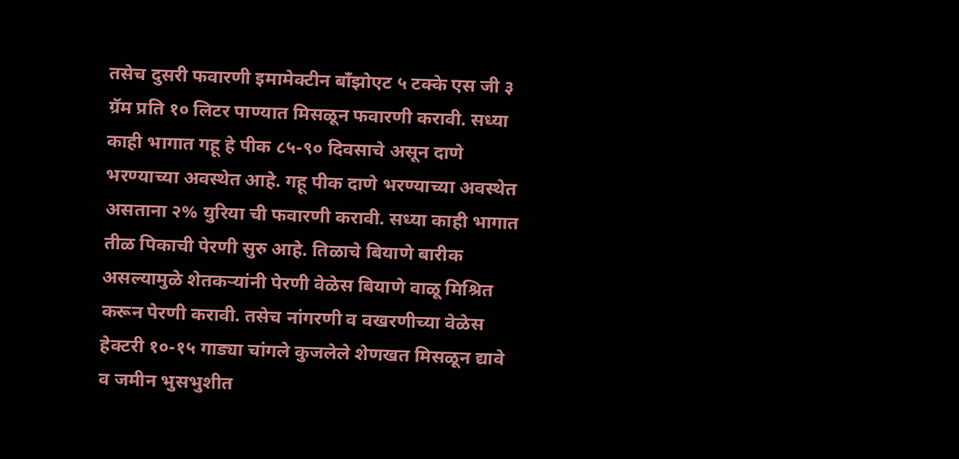तसेच दुसरी फवारणी इमामेक्टीन बॉंझोएट ५ टक्के एस जी ३ ग्रॅम प्रति १० लिटर पाण्यात मिसळून फवारणी करावी. सध्या काही भागात गहू हे पीक ८५-९० दिवसाचे असून दाणे भरण्याच्या अवस्थेत आहे. गहू पीक दाणे भरण्याच्या अवस्थेत असताना २% युरिया ची फवारणी करावी. सध्या काही भागात तीळ पिकाची पेरणी सुरु आहे. तिळाचे बियाणे बारीक असल्यामुळे शेतकऱ्यांनी पेरणी वेळेस बियाणे वाळू मिश्रित करून पेरणी करावी. तसेच नांगरणी व वखरणीच्या वेळेस हेक्टरी १०-१५ गाड्या चांगले कुजलेले शेणखत मिसळून द्यावे व जमीन भुसभुशीत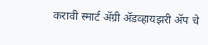करावी स्मार्ट ॲग्री ॲडव्हायझरी ॲप चे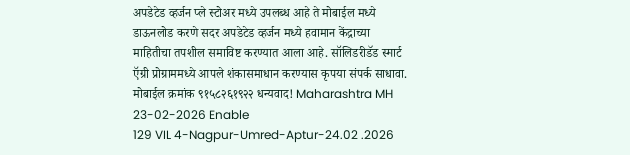अपडेटेड व्हर्जन प्ले स्टोअर मध्ये उपलब्ध आहे ते मोबाईल मध्ये डाऊनलोड करणे सदर अपडेटेड व्हर्जन मध्ये हवामान केंद्राच्या माहितीचा तपशील समाविष्ट करण्यात आला आहे. सॉलिडरीडॅड स्मार्ट ऍग्री प्रोग्राममध्ये आपले शंकासमाधान करण्यास कृपया संपर्क साधावा. मोबाईल क्रमांक ९१५८२६१९२२ धन्यवाद! Maharashtra MH 23-02-2026 Enable
129 VIL 4-Nagpur-Umred-Aptur-24.02 .2026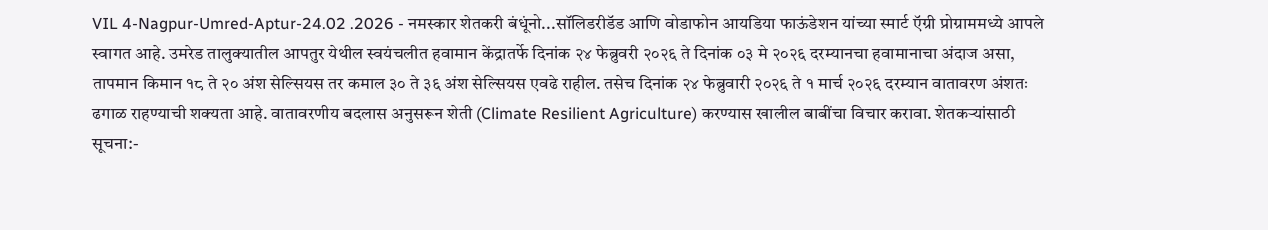VIL 4-Nagpur-Umred-Aptur-24.02 .2026 - नमस्कार शेतकरी बंधूंनो...सॉलिडरीडॅड आणि वोडाफोन आयडिया फाऊंडेशन यांच्या स्मार्ट ऍग्री प्रोग्राममध्ये आपले स्वागत आहे. उमरेड तालुक्यातील आपतुर येथील स्वयंचलीत हवामान केंद्रातर्फे दिनांक २४ फेब्रुवरी २०२६ ते दिनांक ०३ मे २०२६ दरम्यानचा हवामानाचा अंदाज असा, तापमान किमान १८ ते २० अंश सेल्सियस तर कमाल ३० ते ३६ अंश सेल्सियस एवढे राहील. तसेच दिनांक २४ फेब्रुवारी २०२६ ते १ मार्च २०२६ दरम्यान वातावरण अंशतः ढगाळ राहण्याची शक्यता आहे. वातावरणीय बदलास अनुसरून शेती (Climate Resilient Agriculture) करण्यास खालील बाबींचा विचार करावा. शेतकऱ्यांसाठी सूचना:-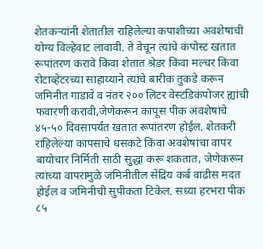शेतकऱ्यांनी शेतातील राहिलेल्या कपाशीच्या अवशेषांची योग्य विल्हेवाट लावावी. ते वेचून त्यांचे कंपोस्ट खतात रूपांतरण करावे किंवा शेतात श्रेडर किंवा मल्चर किंवा रोटाव्हेटरच्या साहाय्याने त्यांचे बारीक तुकडे करून जमिनीत गाडावे व नंतर २०० लिटर वेस्टडिकंपोजर ह्यांची फवारणी करावी,जेणेकरून कापूस पीक अवशेषांचे ४५-५० दिवसापर्यंत खतात रूपांतरण होईल. शेतकरी राहिलेल्या कापसाचे धसकटे किंवा अवशेषांचा वापर बायोचार निर्मिती साठी सुद्धा करू शकतात, जेणेकरून त्यांच्या वापरामुळे जमिनीतील सेंद्रिय कर्ब वाढीस मदत होईल व जमिनीची सुपीकता टिकेल. सध्या हरभरा पीक ८५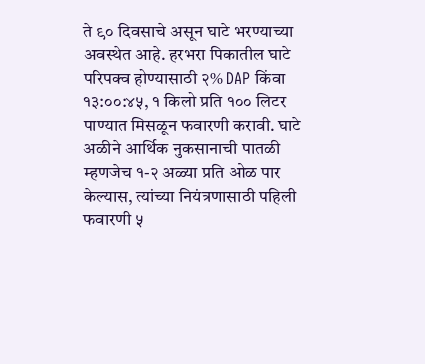ते ९० दिवसाचे असून घाटे भरण्याच्या अवस्थेत आहे. हरभरा पिकातील घाटे परिपक्व होण्यासाठी २% DAP किंवा १३:००:४५, १ किलो प्रति १०० लिटर पाण्यात मिसळून फवारणी करावी. घाटे अळीने आर्थिक नुकसानाची पातळी म्हणजेच १-२ अळ्या प्रति ओळ पार केल्यास, त्यांच्या नियंत्रणासाठी पहिली फवारणी ५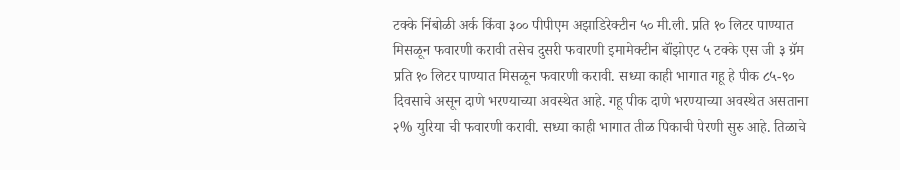टक्के निंबोळी अर्क किंवा ३०० पीपीएम अझाडिरेक्टीन ५० मी.ली. प्रति १० लिटर पाण्यात मिसळून फवारणी करावी तसेच दुसरी फवारणी इमामेक्टीन बॉंझोएट ५ टक्के एस जी ३ ग्रॅम प्रति १० लिटर पाण्यात मिसळून फवारणी करावी. सध्या काही भागात गहू हे पीक ८५-९० दिवसाचे असून दाणे भरण्याच्या अवस्थेत आहे. गहू पीक दाणे भरण्याच्या अवस्थेत असताना २% युरिया ची फवारणी करावी. सध्या काही भागात तीळ पिकाची पेरणी सुरु आहे. तिळाचे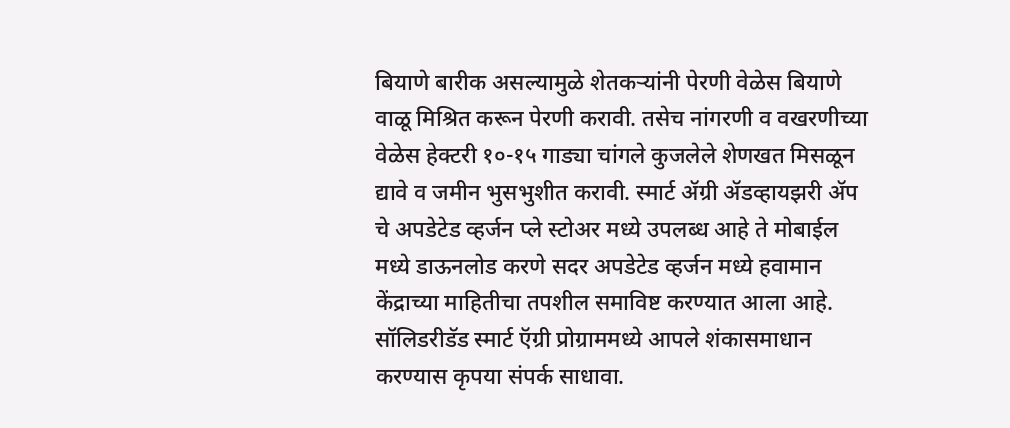बियाणे बारीक असल्यामुळे शेतकऱ्यांनी पेरणी वेळेस बियाणे वाळू मिश्रित करून पेरणी करावी. तसेच नांगरणी व वखरणीच्या वेळेस हेक्टरी १०-१५ गाड्या चांगले कुजलेले शेणखत मिसळून द्यावे व जमीन भुसभुशीत करावी. स्मार्ट ॲग्री ॲडव्हायझरी ॲप चे अपडेटेड व्हर्जन प्ले स्टोअर मध्ये उपलब्ध आहे ते मोबाईल मध्ये डाऊनलोड करणे सदर अपडेटेड व्हर्जन मध्ये हवामान केंद्राच्या माहितीचा तपशील समाविष्ट करण्यात आला आहे. सॉलिडरीडॅड स्मार्ट ऍग्री प्रोग्राममध्ये आपले शंकासमाधान करण्यास कृपया संपर्क साधावा.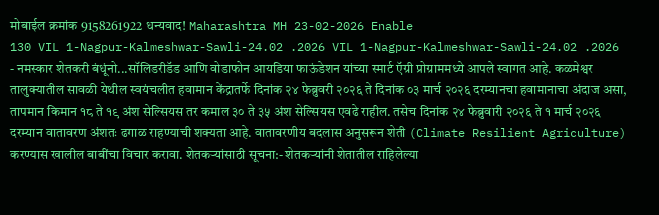मोबाईल क्रमांक 9158261922 धन्यवाद! Maharashtra MH 23-02-2026 Enable
130 VIL 1-Nagpur-Kalmeshwar-Sawli-24.02 .2026 VIL 1-Nagpur-Kalmeshwar-Sawli-24.02 .2026 - नमस्कार शेतकरी बंधूंनो...सॉलिडरीडॅड आणि वोडाफोन आयडिया फाऊंडेशन यांच्या स्मार्ट ऍग्री प्रोग्राममध्ये आपले स्वागत आहे. कळमेश्वर तालुक्यातील सावळी येथील स्वयंचलीत हवामान केंद्रातर्फे दिनांक २४ फेब्रुवरी २०२६ ते दिनांक ०३ मार्च २०२६ दरम्यानचा हवामानाचा अंदाज असा, तापमान किमान १८ ते १९ अंश सेल्सियस तर कमाल ३० ते ३५ अंश सेल्सियस एवढे राहील. तसेच दिनांक २४ फेब्रुवारी २०२६ ते १ मार्च २०२६ दरम्यान वातावरण अंशतः ढगाळ राहण्याची शक्यता आहे. वातावरणीय बदलास अनुसरून शेती (Climate Resilient Agriculture) करण्यास खालील बाबींचा विचार करावा. शेतकऱ्यांसाठी सूचना:- शेतकऱ्यांनी शेतातील राहिलेल्या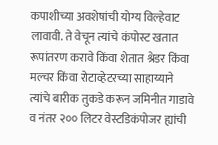कपाशीच्या अवशेषांची योग्य विल्हेवाट लावावी. ते वेचून त्यांचे कंपोस्ट खतात रूपांतरण करावे किंवा शेतात श्रेडर किंवा मल्चर किंवा रोटाव्हेटरच्या साहाय्याने त्यांचे बारीक तुकडे करून जमिनीत गाडावे व नंतर २०० लिटर वेस्टडिकंपोजर ह्यांची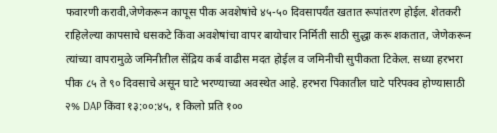फवारणी करावी,जेणेकरून कापूस पीक अवशेषांचे ४५-५० दिवसापर्यंत खतात रूपांतरण होईल. शेतकरी राहिलेल्या कापसाचे धसकटे किंवा अवशेषांचा वापर बायोचार निर्मिती साठी सुद्धा करू शकतात, जेणेकरून त्यांच्या वापरामुळे जमिनीतील सेंद्रिय कर्ब वाढीस मदत होईल व जमिनीची सुपीकता टिकेल. सध्या हरभरा पीक ८५ ते ९० दिवसाचे असून घाटे भरण्याच्या अवस्थेत आहे. हरभरा पिकातील घाटे परिपक्व होण्यासाठी २% DAP किंवा १३:००:४५, १ किलो प्रति १००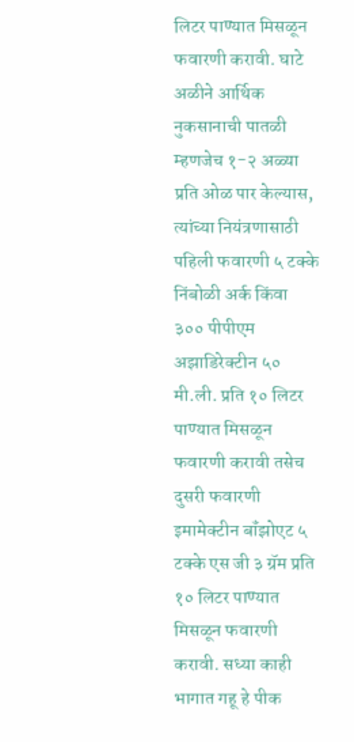लिटर पाण्यात मिसळून फवारणी करावी. घाटे अळीने आर्थिक नुकसानाची पातळी म्हणजेच १-२ अळ्या प्रति ओळ पार केल्यास, त्यांच्या नियंत्रणासाठी पहिली फवारणी ५ टक्के निंबोळी अर्क किंवा ३०० पीपीएम अझाडिरेक्टीन ५० मी.ली. प्रति १० लिटर पाण्यात मिसळून फवारणी करावी तसेच दुसरी फवारणी इमामेक्टीन बॉंझोएट ५ टक्के एस जी ३ ग्रॅम प्रति १० लिटर पाण्यात मिसळून फवारणी करावी. सध्या काही भागात गहू हे पीक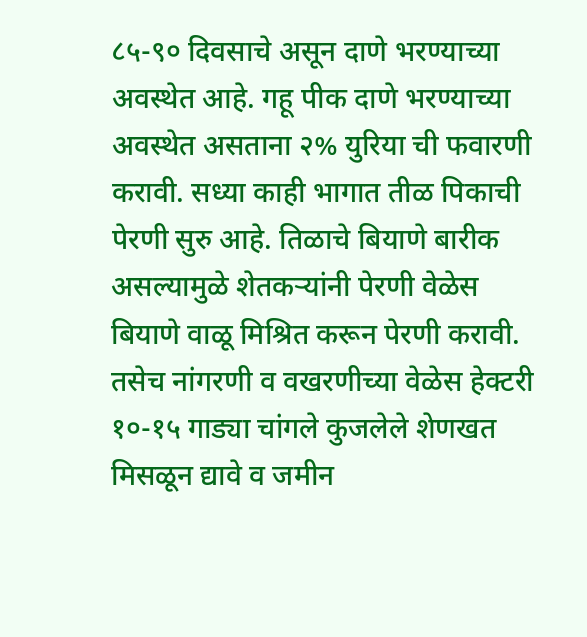८५-९० दिवसाचे असून दाणे भरण्याच्या अवस्थेत आहे. गहू पीक दाणे भरण्याच्या अवस्थेत असताना २% युरिया ची फवारणी करावी. सध्या काही भागात तीळ पिकाची पेरणी सुरु आहे. तिळाचे बियाणे बारीक असल्यामुळे शेतकऱ्यांनी पेरणी वेळेस बियाणे वाळू मिश्रित करून पेरणी करावी. तसेच नांगरणी व वखरणीच्या वेळेस हेक्टरी १०-१५ गाड्या चांगले कुजलेले शेणखत मिसळून द्यावे व जमीन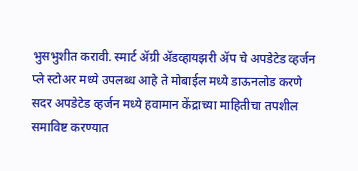भुसभुशीत करावी. स्मार्ट ॲग्री ॲडव्हायझरी ॲप चे अपडेटेड व्हर्जन प्ले स्टोअर मध्ये उपलब्ध आहे ते मोबाईल मध्ये डाऊनलोड करणे सदर अपडेटेड व्हर्जन मध्ये हवामान केंद्राच्या माहितीचा तपशील समाविष्ट करण्यात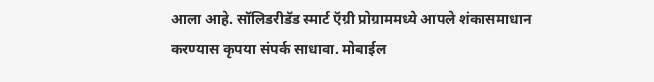आला आहे. सॉलिडरीडॅड स्मार्ट ऍग्री प्रोग्राममध्ये आपले शंकासमाधान करण्यास कृपया संपर्क साधावा. मोबाईल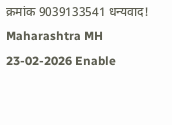क्रमांक 9039133541 धन्यवाद! Maharashtra MH 23-02-2026 Enable